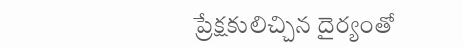ప్రేక్షకులిచ్చిన దైర్యంతో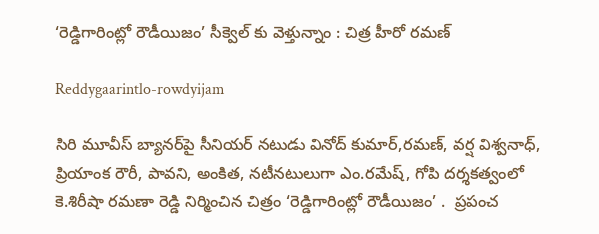‘రెడ్డిగారింట్లో రౌడీయిజం’ సీక్వెల్ కు వెళ్తున్నాం : చిత్ర హీరో ర‌మ‌ణ్

Reddygaarintlo-rowdyijam

సిరి మూవీస్ బ్యాన‌ర్‌పై సీనియ‌ర్ న‌టుడు వినోద్ కుమార్,ర‌మ‌ణ్, వర్ష విశ్వనాధ్, ప్రియాంక రౌరీ, పావ‌ని, అంకిత‌, నటీనటులుగా ఎం.ర‌మేష్‌, గోపి ద‌ర్శ‌క‌త్వంలో  కె.శిరీషా ర‌మ‌ణా రెడ్డి నిర్మించిన చిత్రం ‘రెడ్డిగారింట్లో రౌడీయిజం’ .  ప్ర‌పంచ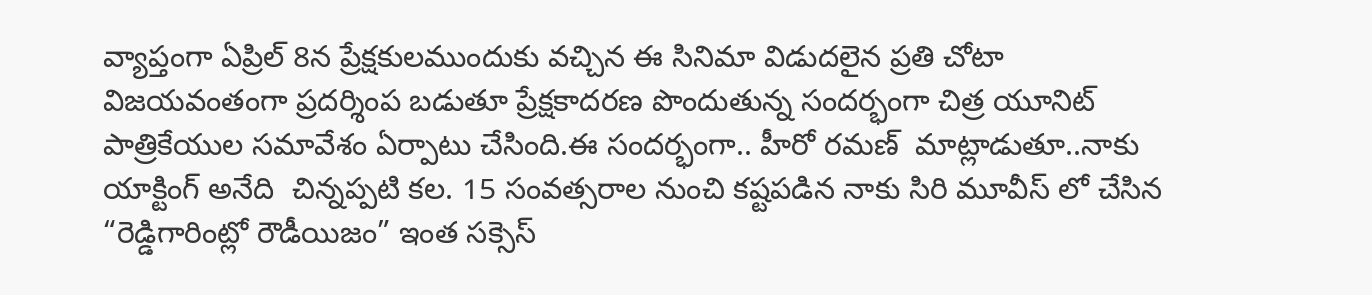వ్యాప్తంగా ఏప్రిల్ 8న ప్రేక్షకులముందుకు వచ్చిన ఈ సినిమా విడుదలైన ప్రతి చోటా విజయవంతంగా ప్రదర్శింప బడుతూ ప్రేక్షకాదరణ పొందుతున్న సందర్భంగా చిత్ర యూనిట్ పాత్రికేయుల సమావేశం ఏర్పాటు చేసింది.ఈ సందర్భంగా.. హీరో ర‌మ‌ణ్  మాట్లాడుతూ..నాకు యాక్టింగ్ అనేది  చిన్నప్పటి కల. 15 సంవత్సరాల నుంచి కష్టపడిన నాకు సిరి మూవీస్ లో చేసిన  “రెడ్డిగారింట్లో రౌడీయిజం” ఇంత సక్సెస్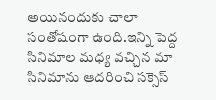అయినందుకు చాలా సంతోషంగా ఉంది.ఇన్ని పెద్ద  సినిమాల మధ్య వచ్చిన మా సినిమాను ఆదరించి సక్సెస్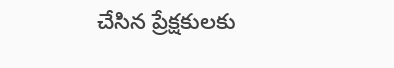చేసిన ప్రేక్షకులకు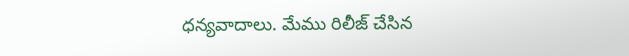ధన్యవాదాలు. మేము రిలీజ్ చేసిన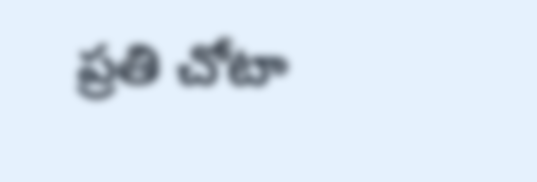ప్రతి చోటా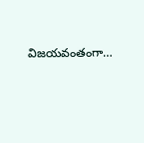విజయవంతంగా…